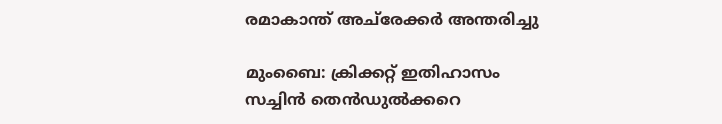രമാകാന്ത് അച്‌രേക്കർ അന്തരിച്ചു

മുംബൈ: ക്രിക്കറ്റ് ഇതിഹാസം സച്ചിന്‍ തെന്‍ഡുല്‍ക്കറെ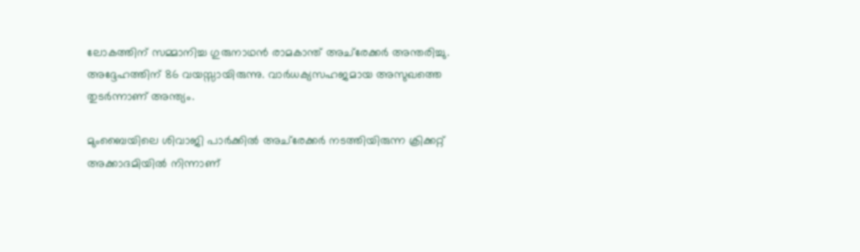ലോകത്തിന് സമ്മാനിച്ച ഗുരുനാഥന്‍ രാമകാന്ത് അച്‌രേക്കർ അന്തരിച്ചു. അദ്ദേഹത്തിന് 86 വയസ്സായിരുന്നു. വാര്‍ധക്യസഹജമായ അസുഖത്തെ തുടര്‍ന്നാണ് അന്ത്യം.

മുംബൈയിലെ ശിവാജി പാര്‍ക്കില്‍ അച്‌രേക്കർ നടത്തിയിരുന്ന ക്രിക്കറ്റ് അക്കാദമിയില്‍ നിന്നാണ്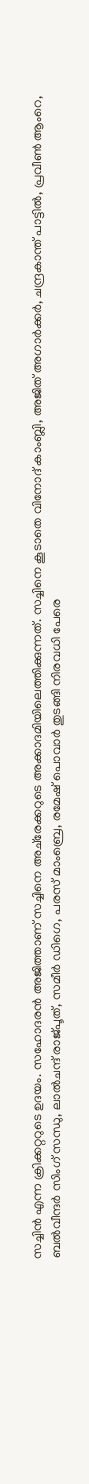സച്ചിന്‍ എന്ന ക്രിക്കറ്ററുടെ ഉദയം. സഹോദരന്‍ അജിത്താണ് സച്ചിനെ അച്‌രേക്കറുടെ അക്കാദമിയിലെത്തിക്കുന്നത്. സച്ചിനെ കൂടാതെ വിനോദ് കാംബ്ലി, അജിത് അഗാര്‍ക്കര്‍, ചന്ദ്രകാന്ത് പാട്ടില്‍, പ്രവീണ്‍ ആംറെ, ബൽവീന്ദർ സിംഗ് സന്ധു, ലാൽചന്ദ് രാജ്പൂത്, സമീർ ഡിഗെ, പരസ് മാംബ്രെ, രമേഷ് പൊവാർ തുടങ്ങി നിരവധി പേരെ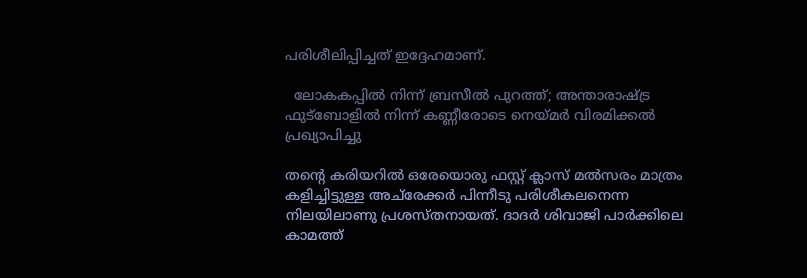പരിശീലിപ്പിച്ചത് ഇദ്ദേഹമാണ്.

  ലോകകപ്പിൽ നിന്ന് ബ്രസീൽ പുറത്ത്; അന്താരാഷ്ട്ര ഫുട്ബോളിൽ നിന്ന് കണ്ണീരോടെ നെയ്മർ വിരമിക്കൽ പ്രഖ്യാപിച്ചു

തന്‍റെ കരിയറിൽ ഒരേയൊരു ഫസ്റ്റ് ക്ലാസ് മൽസരം മാത്രം കളിച്ചിട്ടുള്ള അച്‌രേക്കർ പിന്നീടു പരിശീകലനെന്ന നിലയിലാണു പ്രശസ്തനായത്. ദാദർ ശിവാജി പാര്‍ക്കിലെ കാമത്ത്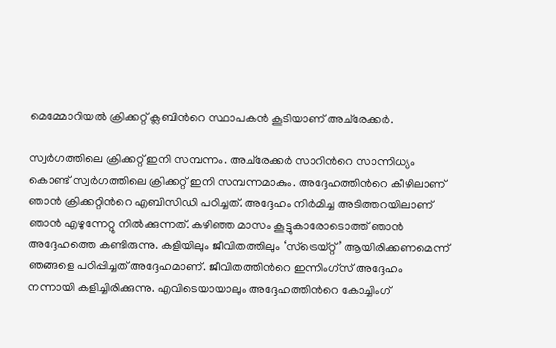മെമ്മോറിയൽ ക്രിക്കറ്റ് ക്ലബിന്‍റെ സ്ഥാപകന്‍ കൂടിയാണ് അച്‌രേക്കർ.

സ്വർഗത്തിലെ ക്രിക്കറ്റ് ഇനി സമ്പന്നം. അച്‌രേക്കർ സാറിന്‍റെ സാന്നിധ്യം കൊണ്ട് സ്വർഗത്തിലെ ക്രിക്കറ്റ് ഇനി സമ്പന്നമാകും. അദ്ദേഹത്തിന്‍റെ കീഴിലാണ് ഞാൻ ക്രിക്കറ്റിന്‍റെ എബിസിഡി പഠിച്ചത്. അദ്ദേഹം നിർമിച്ച അടിത്തറയിലാണ് ഞാൻ എഴുന്നേറ്റു നിൽക്കുന്നത്. കഴിഞ്ഞ മാസം കൂട്ടുകാരോടൊത്ത് ഞാൻ അദ്ദേഹത്തെ കണ്ടിരുന്നു. കളിയിലും ജീവിതത്തിലും ‘സ്ട്രെയ്റ്റ്’ ആയിരിക്കണമെന്ന് ഞങ്ങളെ പഠിപ്പിച്ചത് അദ്ദേഹമാണ്. ജീവിതത്തിന്‍റെ ഇന്നിംഗ്സ് അദ്ദേഹം നന്നായി കളിച്ചിരിക്കുന്നു. എവിടെയായാലും അദ്ദേഹത്തിന്‍റെ കോച്ചിംഗ്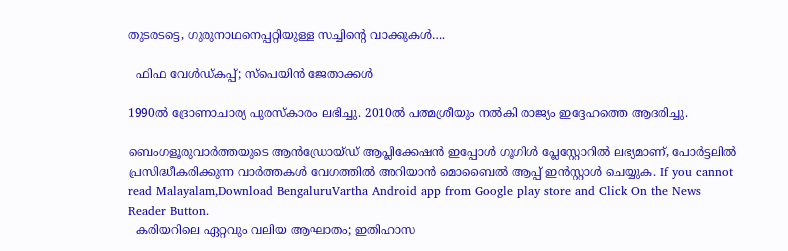തുടരടട്ടെ, ഗുരുനാഥനെപ്പറ്റിയുള്ള സച്ചിന്‍റെ വാക്കുകള്‍….

  ഫിഫ വേൾഡ്കപ്പ്‌; സ്പെയിൻ ജേതാക്കൾ

1990ല്‍ ദ്രോണാചാര്യ പുരസ്‌കാരം ലഭിച്ചു. 2010ല്‍ പത്മശ്രീയും നല്‍കി രാജ്യം ഇദ്ദേഹത്തെ ആദരിച്ചു.

ബെംഗളൂരുവാർത്തയുടെ ആൻഡ്രോയ്ഡ് ആപ്ലിക്കേഷൻ ഇപ്പോൾ ഗൂഗിൾ പ്ലേസ്റ്റോറിൽ ലഭ്യമാണ്, പോർട്ടലിൽ പ്രസിദ്ധീകരിക്കുന്ന വാർത്തകൾ വേഗത്തിൽ അറിയാൻ മൊബൈൽ ആപ്പ് ഇൻസ്റ്റാൾ ചെയ്യുക. If you cannot read Malayalam,Download BengaluruVartha Android app from Google play store and Click On the News Reader Button.
  കരിയറിലെ ഏറ്റവും വലിയ ആഘാതം; ഇതിഹാസ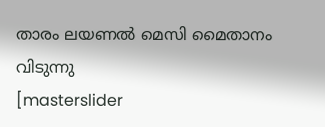താരം ലയണൽ മെസി മൈതാനം വിടുന്നു
[masterslider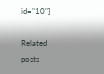id="10"]

Related posts